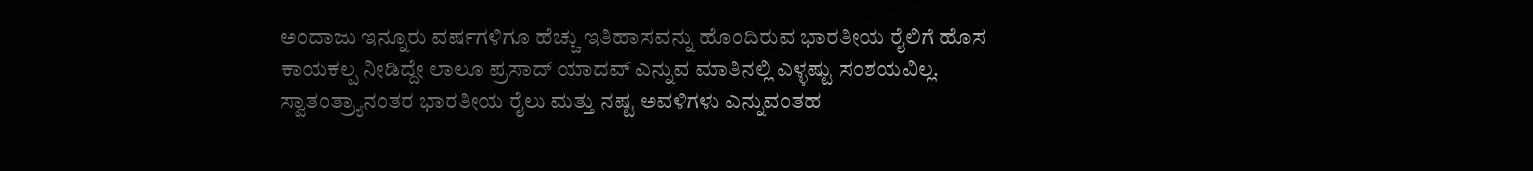ಅಂದಾಜು ಇನ್ನೂರು ವರ್ಷಗಳಿಗೂ ಹೆಚ್ಚು ಇತಿಹಾಸವನ್ನು ಹೊಂದಿರುವ ಭಾರತೀಯ ರೈಲಿಗೆ ಹೊಸ ಕಾಯಕಲ್ಪ ನೀಡಿದ್ದೇ ಲಾಲೂ ಪ್ರಸಾದ್ ಯಾದವ್ ಎನ್ನುವ ಮಾತಿನಲ್ಲಿ ಎಳ್ಳಷ್ಟು ಸಂಶಯವಿಲ್ಲ. ಸ್ವಾತಂತ್ರ್ಯಾನಂತರ ಭಾರತೀಯ ರೈಲು ಮತ್ತು ನಷ್ಟ ಅವಳಿಗಳು ಎನ್ನುವಂತಹ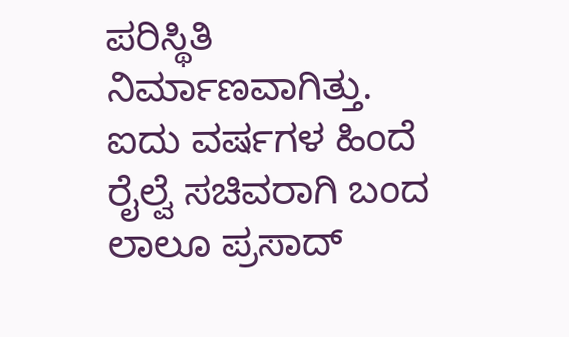ಪರಿಸ್ಥಿತಿ ನಿರ್ಮಾಣವಾಗಿತ್ತು.
ಐದು ವರ್ಷಗಳ ಹಿಂದೆ ರೈಲ್ವೆ ಸಚಿವರಾಗಿ ಬಂದ ಲಾಲೂ ಪ್ರಸಾದ್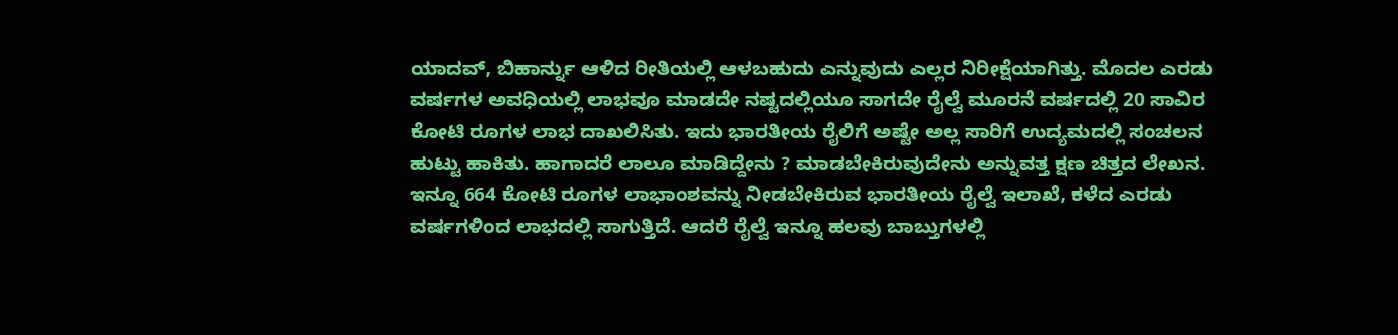ಯಾದವ್, ಬಿಹಾರ್ನ್ನು ಆಳಿದ ರೀತಿಯಲ್ಲಿ ಆಳಬಹುದು ಎನ್ನುವುದು ಎಲ್ಲರ ನಿರೀಕ್ಷೆಯಾಗಿತ್ತು. ಮೊದಲ ಎರಡು ವರ್ಷಗಳ ಅವಧಿಯಲ್ಲಿ ಲಾಭವೂ ಮಾಡದೇ ನಷ್ಟದಲ್ಲಿಯೂ ಸಾಗದೇ ರೈಲ್ವೆ ಮೂರನೆ ವರ್ಷದಲ್ಲಿ 20 ಸಾವಿರ ಕೋಟಿ ರೂಗಳ ಲಾಭ ದಾಖಲಿಸಿತು. ಇದು ಭಾರತೀಯ ರೈಲಿಗೆ ಅಷ್ಟೇ ಅಲ್ಲ ಸಾರಿಗೆ ಉದ್ಯಮದಲ್ಲಿ ಸಂಚಲನ ಹುಟ್ಟು ಹಾಕಿತು. ಹಾಗಾದರೆ ಲಾಲೂ ಮಾಡಿದ್ದೇನು ? ಮಾಡಬೇಕಿರುವುದೇನು ಅನ್ನುವತ್ತ ಕ್ಷಣ ಚಿತ್ತದ ಲೇಖನ.
ಇನ್ನೂ 664 ಕೋಟಿ ರೂಗಳ ಲಾಭಾಂಶವನ್ನು ನೀಡಬೇಕಿರುವ ಭಾರತೀಯ ರೈಲ್ವೆ ಇಲಾಖೆ, ಕಳೆದ ಎರಡು ವರ್ಷಗಳಿಂದ ಲಾಭದಲ್ಲಿ ಸಾಗುತ್ತಿದೆ. ಆದರೆ ರೈಲ್ವೆ ಇನ್ನೂ ಹಲವು ಬಾಬ್ತುಗಳಲ್ಲಿ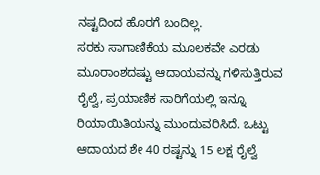ನಷ್ಟದಿಂದ ಹೊರಗೆ ಬಂದಿಲ್ಲ.
ಸರಕು ಸಾಗಾಣಿಕೆಯ ಮೂಲಕವೇ ಎರಡು ಮೂರಾಂಶದಷ್ಟು ಆದಾಯವನ್ನು ಗಳಿಸುತ್ತಿರುವ ರೈಲ್ವೆ, ಪ್ರಯಾಣಿಕ ಸಾರಿಗೆಯಲ್ಲಿ ಇನ್ನೂ ರಿಯಾಯಿತಿಯನ್ನು ಮುಂದುವರಿಸಿದೆ. ಒಟ್ಟು ಆದಾಯದ ಶೇ 40 ರಷ್ಟನ್ನು 15 ಲಕ್ಷ ರೈಲ್ವೆ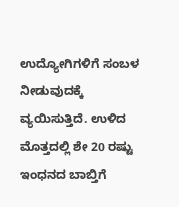ಉದ್ಯೋಗಿಗಳಿಗೆ ಸಂಬಳ ನೀಡುವುದಕ್ಕೆ ವ್ಯಯಿಸುತ್ತಿದೆ. ಉಳಿದ ಮೊತ್ತದಲ್ಲಿ ಶೇ 20 ರಷ್ಟು ಇಂಧನದ ಬಾಬ್ತಿಗೆ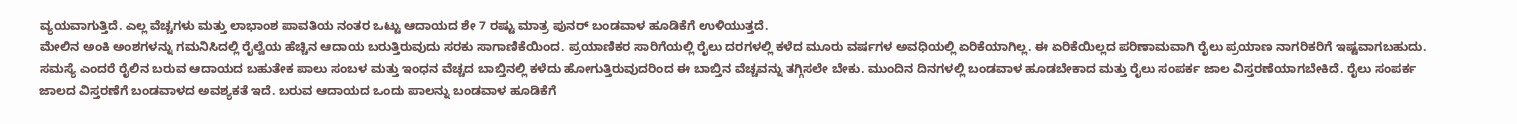ವ್ಯಯವಾಗುತ್ತಿದೆ. ಎಲ್ಲ ವೆಚ್ಚಗಳು ಮತ್ತು ಲಾಭಾಂಶ ಪಾವತಿಯ ನಂತರ ಒಟ್ಟು ಆದಾಯದ ಶೇ 7 ರಷ್ಟು ಮಾತ್ರ ಪುನರ್ ಬಂಡವಾಳ ಹೂಡಿಕೆಗೆ ಉಳಿಯುತ್ತದೆ.
ಮೇಲಿನ ಅಂಕಿ ಅಂಶಗಳನ್ನು ಗಮನಿಸಿದಲ್ಲಿ ರೈಲ್ವೆಯ ಹೆಚ್ಚಿನ ಆದಾಯ ಬರುತ್ತಿರುವುದು ಸರಕು ಸಾಗಾಣಿಕೆಯಿಂದ. ಪ್ರಯಾಣಿಕರ ಸಾರಿಗೆಯಲ್ಲಿ ರೈಲು ದರಗಳಲ್ಲಿ ಕಳೆದ ಮೂರು ವರ್ಷಗಳ ಅವಧಿಯಲ್ಲಿ ಏರಿಕೆಯಾಗಿಲ್ಲ. ಈ ಏರಿಕೆಯಿಲ್ಲದ ಪರಿಣಾಮವಾಗಿ ರೈಲು ಪ್ರಯಾಣ ನಾಗರಿಕರಿಗೆ ಇಷ್ಟವಾಗಬಹುದು. ಸಮಸ್ಯೆ ಎಂದರೆ ರೈಲಿನ ಬರುವ ಆದಾಯದ ಬಹುತೇಕ ಪಾಲು ಸಂಬಳ ಮತ್ತು ಇಂಧನ ವೆಚ್ಚದ ಬಾಬ್ತಿನಲ್ಲಿ ಕಳೆದು ಹೋಗುತ್ತಿರುವುದರಿಂದ ಈ ಬಾಬ್ತಿನ ವೆಚ್ಚವನ್ನು ತಗ್ಗಿಸಲೇ ಬೇಕು. ಮುಂದಿನ ದಿನಗಳಲ್ಲಿ ಬಂಡವಾಳ ಹೂಡಬೇಕಾದ ಮತ್ತು ರೈಲು ಸಂಪರ್ಕ ಜಾಲ ವಿಸ್ತರಣೆಯಾಗಬೇಕಿದೆ. ರೈಲು ಸಂಪರ್ಕ ಜಾಲದ ವಿಸ್ತರಣೆಗೆ ಬಂಡವಾಳದ ಅವಶ್ಯಕತೆ ಇದೆ. ಬರುವ ಆದಾಯದ ಒಂದು ಪಾಲನ್ನು ಬಂಡವಾಳ ಹೂಡಿಕೆಗೆ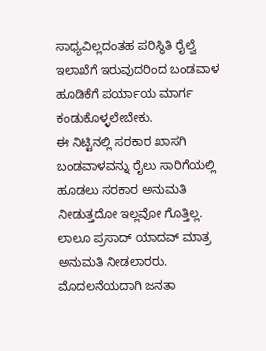ಸಾಧ್ಯವಿಲ್ಲದಂತಹ ಪರಿಸ್ಥಿತಿ ರೈಲ್ವೆ ಇಲಾಖೆಗೆ ಇರುವುದರಿಂದ ಬಂಡವಾಳ ಹೂಡಿಕೆಗೆ ಪರ್ಯಾಯ ಮಾರ್ಗ ಕಂಡುಕೊಳ್ಳಲೇಬೇಕು.
ಈ ನಿಟ್ಟಿನಲ್ಲಿ ಸರಕಾರ ಖಾಸಗಿ ಬಂಡವಾಳವನ್ನು ರೈಲು ಸಾರಿಗೆಯಲ್ಲಿ ಹೂಡಲು ಸರಕಾರ ಅನುಮತಿ ನೀಡುತ್ತದೋ ಇಲ್ಲವೋ ಗೊತ್ತಿಲ್ಲ. ಲಾಲೂ ಪ್ರಸಾದ್ ಯಾದವ್ ಮಾತ್ರ ಅನುಮತಿ ನೀಡಲಾರರು. ಮೊದಲನೆಯದಾಗಿ ಜನತಾ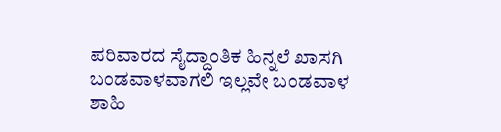ಪರಿವಾರದ ಸೈದ್ದಾಂತಿಕ ಹಿನ್ನಲೆ ಖಾಸಗಿ ಬಂಡವಾಳವಾಗಲಿ ಇಲ್ಲವೇ ಬಂಡವಾಳ ಶಾಹಿ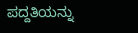ಪದ್ದತಿಯನ್ನು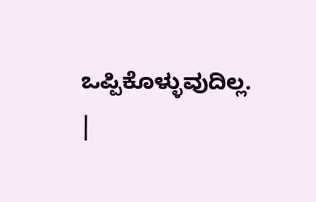ಒಪ್ಪಿಕೊಳ್ಳುವುದಿಲ್ಲ.
|